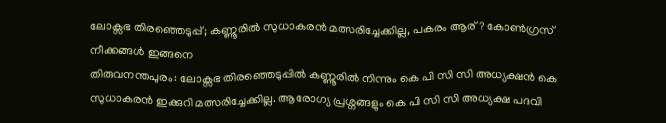ലോക്സഭ തിരഞ്ഞെടുപ്പ്; കണ്ണൂരിൽ സുധാകരൻ മത്സരിച്ചേക്കില്ല, പകരം ആര്? കോൺഗ്രസ് നീക്കങ്ങൾ ഇങ്ങനെ
തിരുവനന്തപുരം: ലോക്സഭ തിരഞ്ഞെടുപ്പിൽ കണ്ണൂരിൽ നിന്നും കെ പി സി സി അധ്യക്ഷൻ കെ സുധാകരൻ ഇക്കുറി മത്സരിച്ചേക്കില്ല. ആരോഗ്യ പ്രശ്നങ്ങളും കെ പി സി സി അധ്യക്ഷ പദവി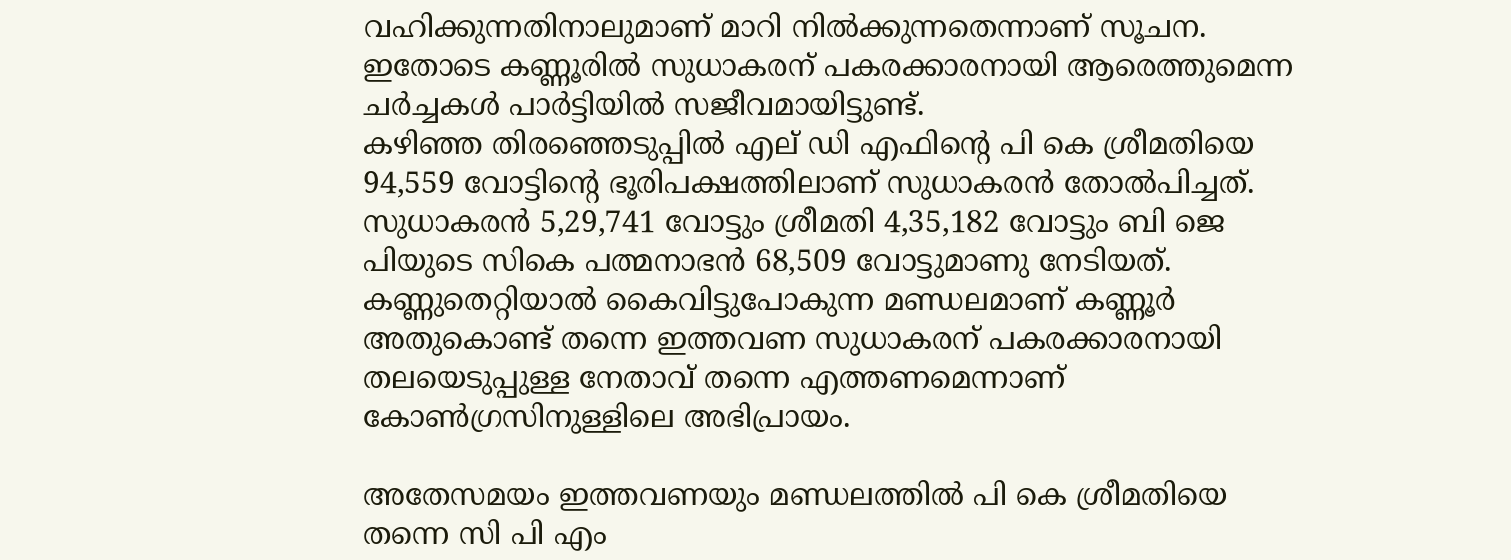വഹിക്കുന്നതിനാലുമാണ് മാറി നിൽക്കുന്നതെന്നാണ് സൂചന. ഇതോടെ കണ്ണൂരിൽ സുധാകരന് പകരക്കാരനായി ആരെത്തുമെന്ന ചർച്ചകൾ പാർട്ടിയിൽ സജീവമായിട്ടുണ്ട്.
കഴിഞ്ഞ തിരഞ്ഞെടുപ്പിൽ എല് ഡി എഫിന്റെ പി കെ ശ്രീമതിയെ 94,559 വോട്ടിന്റെ ഭൂരിപക്ഷത്തിലാണ് സുധാകരൻ തോൽപിച്ചത്. സുധാകരൻ 5,29,741 വോട്ടും ശ്രീമതി 4,35,182 വോട്ടും ബി ജെ പിയുടെ സികെ പത്മനാഭൻ 68,509 വോട്ടുമാണു നേടിയത്. കണ്ണുതെറ്റിയാൽ കൈവിട്ടുപോകുന്ന മണ്ഡലമാണ് കണ്ണൂർ അതുകൊണ്ട് തന്നെ ഇത്തവണ സുധാകരന് പകരക്കാരനായി തലയെടുപ്പുള്ള നേതാവ് തന്നെ എത്തണമെന്നാണ് കോൺഗ്രസിനുള്ളിലെ അഭിപ്രായം.

അതേസമയം ഇത്തവണയും മണ്ഡലത്തിൽ പി കെ ശ്രീമതിയെ തന്നെ സി പി എം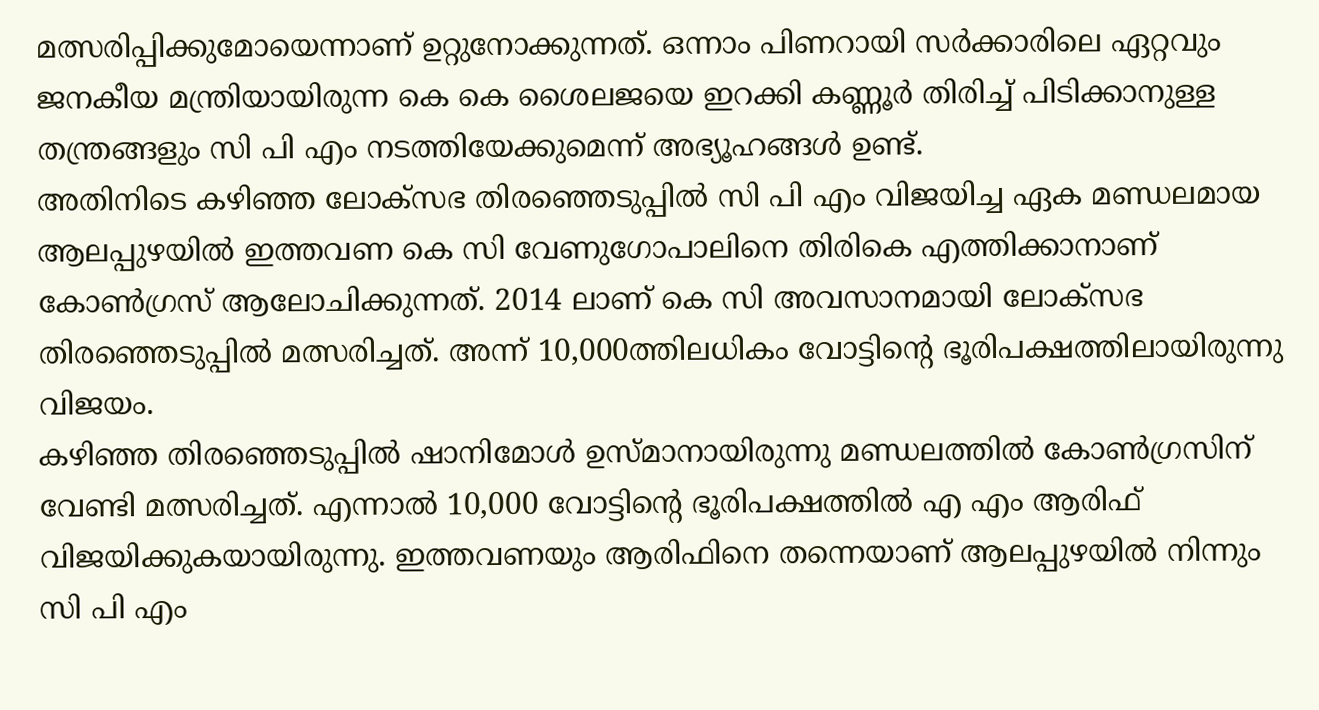മത്സരിപ്പിക്കുമോയെന്നാണ് ഉറ്റുനോക്കുന്നത്. ഒന്നാം പിണറായി സർക്കാരിലെ ഏറ്റവും ജനകീയ മന്ത്രിയായിരുന്ന കെ കെ ശൈലജയെ ഇറക്കി കണ്ണൂർ തിരിച്ച് പിടിക്കാനുള്ള തന്ത്രങ്ങളും സി പി എം നടത്തിയേക്കുമെന്ന് അഭ്യൂഹങ്ങൾ ഉണ്ട്.
അതിനിടെ കഴിഞ്ഞ ലോക്സഭ തിരഞ്ഞെടുപ്പിൽ സി പി എം വിജയിച്ച ഏക മണ്ഡലമായ ആലപ്പുഴയിൽ ഇത്തവണ കെ സി വേണുഗോപാലിനെ തിരികെ എത്തിക്കാനാണ് കോൺഗ്രസ് ആലോചിക്കുന്നത്. 2014 ലാണ് കെ സി അവസാനമായി ലോക്സഭ തിരഞ്ഞെടുപ്പിൽ മത്സരിച്ചത്. അന്ന് 10,000ത്തിലധികം വോട്ടിന്റെ ഭൂരിപക്ഷത്തിലായിരുന്നു വിജയം.
കഴിഞ്ഞ തിരഞ്ഞെടുപ്പിൽ ഷാനിമോൾ ഉസ്മാനായിരുന്നു മണ്ഡലത്തിൽ കോൺഗ്രസിന് വേണ്ടി മത്സരിച്ചത്. എന്നാൽ 10,000 വോട്ടിന്റെ ഭൂരിപക്ഷത്തിൽ എ എം ആരിഫ് വിജയിക്കുകയായിരുന്നു. ഇത്തവണയും ആരിഫിനെ തന്നെയാണ് ആലപ്പുഴയിൽ നിന്നും സി പി എം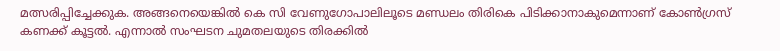മത്സരിപ്പിച്ചേക്കുക. അങ്ങനെയെങ്കിൽ കെ സി വേണുഗോപാലിലൂടെ മണ്ഡലം തിരികെ പിടിക്കാനാകുമെന്നാണ് കോൺഗ്രസ് കണക്ക് കൂട്ടൽ. എന്നാൽ സംഘടന ചുമതലയുടെ തിരക്കിൽ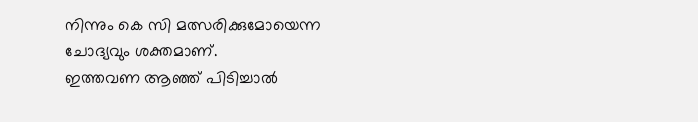നിന്നും കെ സി മത്സരിക്കുമോയെന്ന ചോദ്യവും ശക്തമാണ്.
ഇത്തവണ ആഞ്ഞ് പിടിച്ചാൽ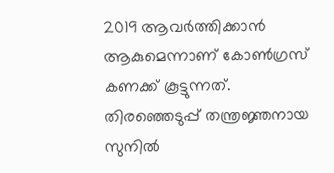2019 ആവർത്തിക്കാൻ ആകുമെന്നാണ് കോൺഗ്രസ് കണക്ക് കൂട്ടുന്നത്. തിരഞ്ഞെടുപ്പ് തന്ത്രജ്ഞനായ സുനിൽ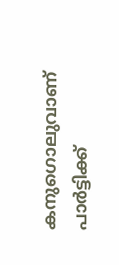കനുഗൊലുവാണ് പാർട്ടിക്ക്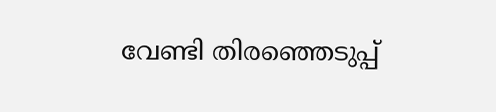വേണ്ടി തിരഞ്ഞെടുപ്പ്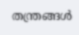തന്ത്രങ്ങൾ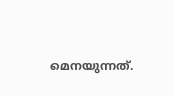മെനയുന്നത്.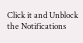Click it and Unblock the Notifications